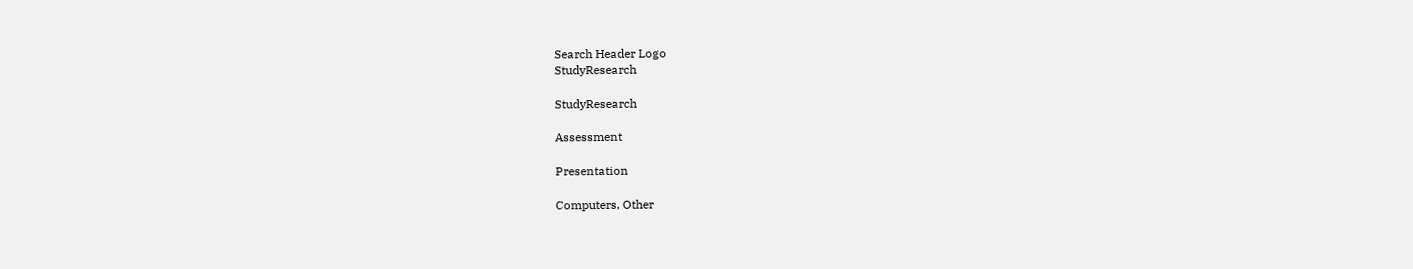Search Header Logo
StudyResearch

StudyResearch

Assessment

Presentation

Computers, Other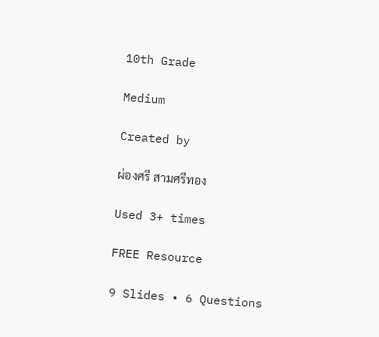10th Grade

Medium

Created by

ผ่องศรี สามศรีทอง

Used 3+ times

FREE Resource

9 Slides • 6 Questions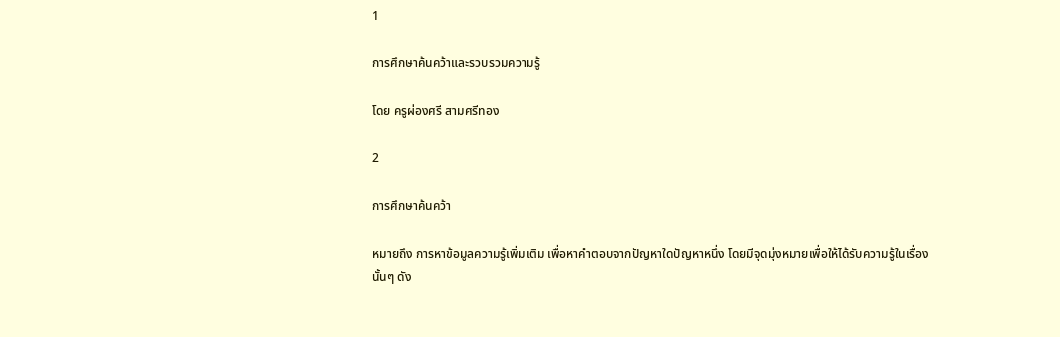1

การศึกษาค้นคว้าและรวบรวมความรู้

โดย ครูผ่องศรี สามศรีทอง

2

การศึกษาค้นคว้า

หมายถึง การหาข้อมูลความรู้เพิ่มเติม เพื่อหาคำตอบจากปัญหาใดปัญหาหนึ่ง โดยมีจุดมุ่งหมายเพื่อให้ได้รับความรู้ในเรื่องนั้นๆ ดัง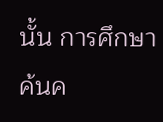นั้น การศึกษาค้นค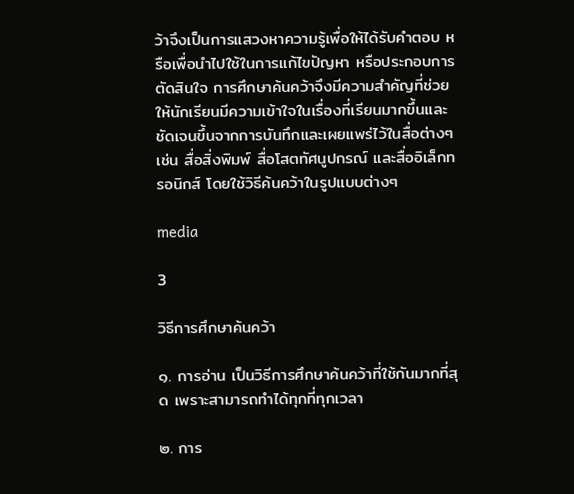ว้าจึงเป็นการแสวงหาความรู้เพื่อให้ได้รับคำตอบ หรือเพื่อนำไปใช้ในการแก้ไขปัญหา หรือประกอบการตัดสินใจ การศึกษาค้นคว้าจึงมีความสำคัญที่ช่วยให้นักเรียนมีความเข้าใจในเรื่องที่เรียนมากขึ้นและชัดเจนขึ้นจากการบันทึกและเผยแพร่ไว้ในสื่อต่างๆ เช่น สื่อสิ่งพิมพ์ สื่อโสตทัศนูปกรณ์ และสื่ออิเล็กทรอนิกส์ โดยใช้วิธีค้นคว้าในรูปแบบต่างๆ

media

3

วิธีการศึกษาค้นคว้า

๑. การอ่าน เป็นวิธีการศึกษาค้นคว้าที่ใช้กันมากที่สุด เพราะสามารถทำได้ทุกที่ทุกเวลา

๒. การ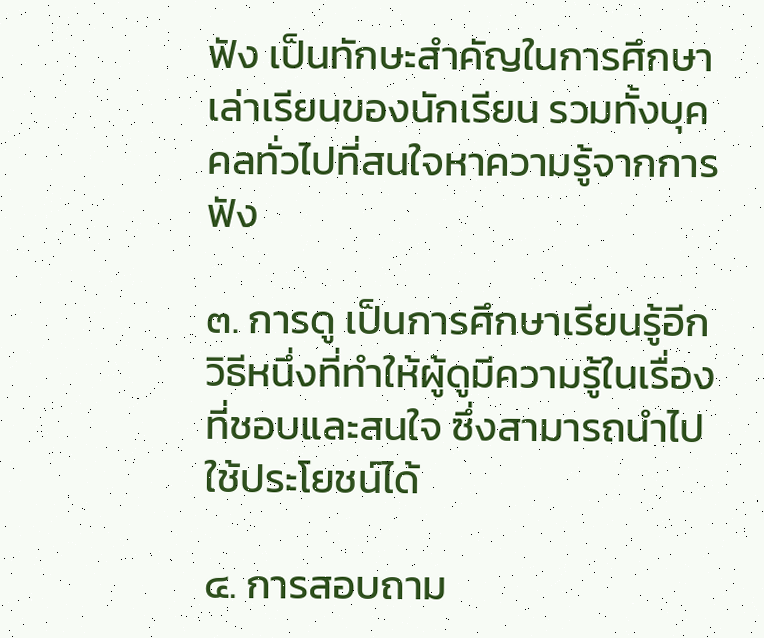ฟัง เป็นทักษะสำคัญในการศึกษาเล่าเรียนของนักเรียน รวมทั้งบุคคลทั่วไปที่สนใจหาความรู้จากการฟัง

๓. การดู เป็นการศึกษาเรียนรู้อีกวิธีหนึ่งที่ทำให้ผู้ดูมีความรู้ในเรื่องที่ชอบและสนใจ ซึ่งสามารถนำไปใช้ประโยชน์ได้

๔. การสอบถาม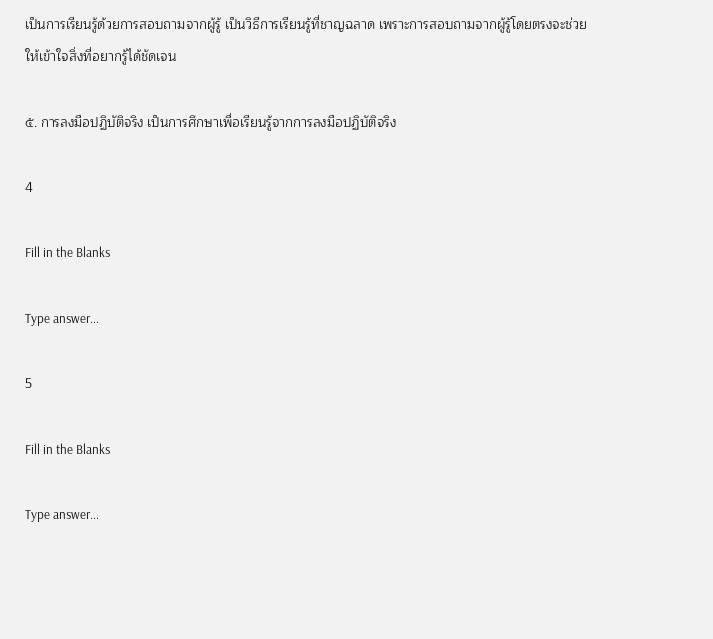เป็นการเรียนรู้ด้วยการสอบถามจากผู้รู้ เป็นวิธีการเรียนรู้ที่ชาญฉลาด เพราะการสอบถามจากผู้รู้โดยตรงจะช่วยให้เข้าใจสิ่งที่อยากรู้ได้ชัดเจน

๕. การลงมือปฏิบัติจริง เป็นการศึกษาเพื่อเรียนรู้จากการลงมือปฏิบัติจริง

4

Fill in the Blanks

Type answer...

5

Fill in the Blanks

Type answer...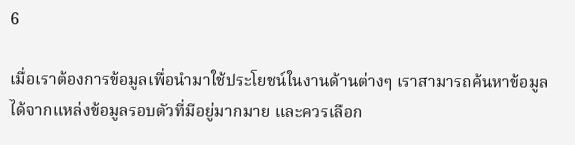6

เมื่อเราต้องการข้อมูลเพื่อนำมาใช้ประโยชน์ในงานด้านต่างๆ เราสามารถค้นหาข้อมูลได้จากแหล่งข้อมูลรอบตัวที่มีอยู่มากมาย และควรเลือก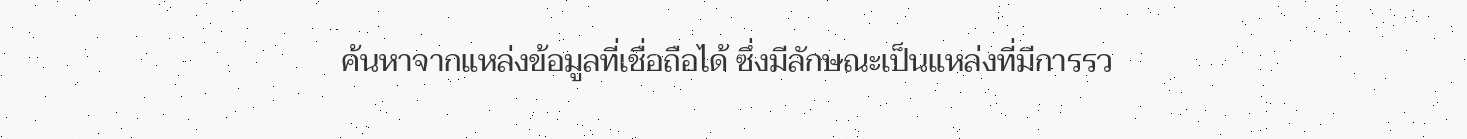ค้นหาจากแหล่งข้อมูลที่เชื่อถือได้ ซึ่งมีลักษณะเป็นแหล่งที่มีการรว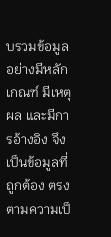บรวมข้อมูลอย่างมีหลักเกณฑ์ มีเหตุผล และมีการอ้างอิง จึงเป็นข้อมูลที่ถูกต้อง ตรงตามความเป็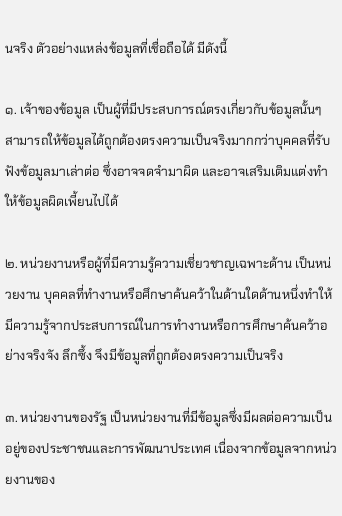นจริง ตัวอย่างแหล่งข้อมูลที่เชื่อถือได้ มีดังนี้

๑. เจ้าของข้อมูล เป็นผู้ที่มีประสบการณ์ตรงเกี่ยวกับข้อมูลนั้นๆ สามารถให้ข้อมูลได้ถูกต้องตรงความเป็นจริงมากกว่าบุคคลที่รับฟังข้อมูลมาเล่าต่อ ซึ่งอาจจดจำมาผิด และอาจเสริมเติมแต่งทำให้ข้อมูลผิดเพี้ยนไปได้

๒. หน่วยงานหรือผู้ที่มีความรู้ความเชี่ยวชาญเฉพาะด้าน เป็นหน่วยงาน บุคคลที่ทำงานหรือศึกษาค้นคว้าในด้านใดด้านหนึ่งทำให้มีความรู้จากประสบการณ์ในการทำงานหรือการศึกษาค้นคว้าอย่างจริงจัง ลึกซึ้ง จึงมีข้อมูลที่ถูกต้องตรงความเป็นจริง

๓. หน่วยงานของรัฐ เป็นหน่วยงานที่มีข้อมูลซึ่งมีผลต่อความเป็นอยู่ของประชาชนและการพัฒนาประเทศ เนื่องจากข้อมูลจากหน่วยงานของ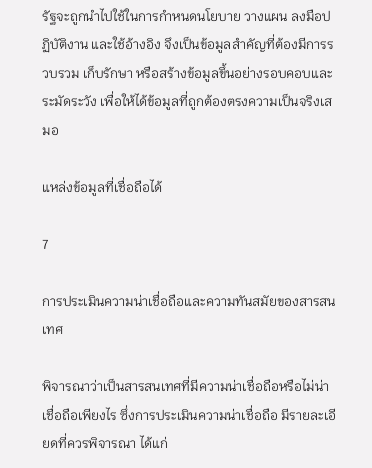รัฐจะถูกนำไปใช้ในการกำหนดนโยบาย วางแผน ลงมือปฏิบัติงาน และใช้อ้างอิง จึงเป็นข้อมูลสำคัญที่ต้องมีการรวบรวม เก็บรักษา หรือสร้างข้อมูลขึ้นอย่างรอบคอบและระมัดระวัง เพื่อให้ได้ข้อมูลที่ถูกต้องตรงความเป็นจริงเสมอ

แหล่งข้อมูลที่เชื่อถือได้

7

การประเมินความน่าเชื่อถือและความทันสมัยของสารสนเทศ

พิจารณาว่าเป็นสารสนเทศที่มีความน่าเชื่อถือหรือไม่น่าเชื่อถือเพียงไร ซึ่งการประเมินความน่าเชื่อถือ มีรายละเอียดที่ควรพิจารณา ได้แก่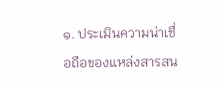๑. ประเมินความน่าเชื่อถือของแหล่งสารสน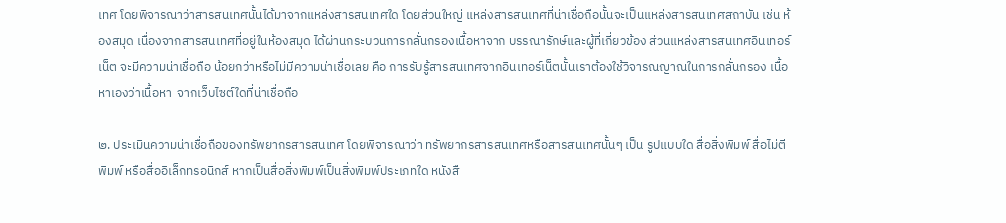เทศ โดยพิจารณาว่าสารสนเทศนั้นได้มาจากแหล่งสารสนเทศใด โดยส่วนใหญ่ แหล่งสารสนเทศที่น่าเชื่อถือนั้นจะเป็นแหล่งสารสนเทศสถาบัน เช่น ห้องสมุด เนื่องจากสารสนเทศที่อยู่ในห้องสมุด ได้ผ่านกระบวนการกลั่นกรองเนื้อหาจาก บรรณารักษ์และผู้ที่เกี่ยวข้อง ส่วนแหล่งสารสนเทศอินเทอร์เน็ต จะมีความน่าเชื่อถือ น้อยกว่าหรือไม่มีความน่าเชื่อเลย คือ การรับรู้สารสนเทศจากอินเทอร์เน็ตนั้นเราต้องใช้วิจารณญาณในการกลั่นกรอง เนื้อหาเองว่าเนื้อหา  จากเว็บไซต์ใดที่น่าเชื่อถือ

๒. ประเมินความน่าเชื่อถือของทรัพยากรสารสนเทศ โดยพิจารณาว่า ทรัพยากรสารสนเทศหรือสารสนเทศนั้นๆ เป็น รูปแบบใด สื่อสิ่งพิมพ์ สื่อไม่ตีพิมพ์ หรือสื่ออิเล็กทรอนิกส์ หากเป็นสื่อสิ่งพิมพ์เป็นสิ่งพิมพ์ประเภทใด หนังสื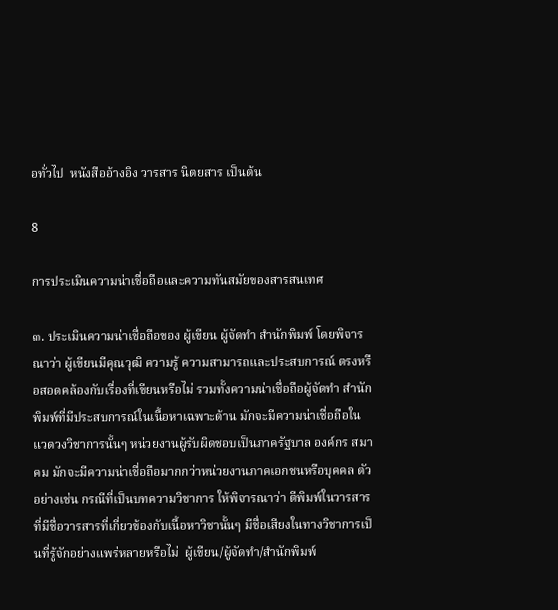อทั่วไป  หนังสืออ้างอิง วารสาร นิตยสาร เป็นต้น

8

การประเมินความน่าเชื่อถือและความทันสมัยของสารสนเทศ

๓. ประเมินความน่าเชื่อถือของ ผู้เขียน ผู้จัดทำ สำนักพิมพ์ โดยพิจารณาว่า ผู้เขียนมีคุณวุฒิ ความรู้ ความสามารถและประสบการณ์ ตรงหรือสอดคล้องกับเรื่องที่เขียนหรือไม่ รวมทั้งความน่าเชื่อถือผู้จัดทำ สำนักพิมพ์ที่มีประสบการณ์ในเนื้อหาเฉพาะด้าน มักจะมีความน่าเชื่อถือในแวดวงวิชาการนั้นๆ หน่วยงานผู้รับผิดชอบเป็นภาครัฐบาล องค์กร สมาคม มักจะมีความน่าเชื่อถือมากกว่าหน่วยงานภาคเอกชนหรือบุคคล ตัวอย่างเช่น กรณีที่เป็นบทความวิชาการ ให้พิจารณาว่า ตีพิมพ์ในวารสารที่มีชื่อวารสารที่เกี่ยวข้องกับเนื้อหาวิชานั้นๆ มีชื่อเสียงในทางวิชาการเป็นที่รู้จักอย่างแพร่หลายหรือไม่  ผู้เขียน/ผู้จัดทำ/สำนักพิมพ์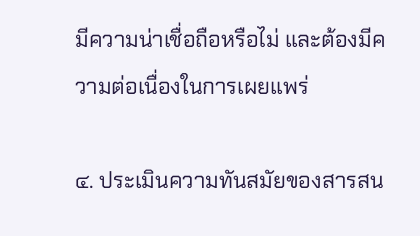มีความน่าเชื่อถือหรือไม่ และต้องมีความต่อเนื่องในการเผยแพร่

๔. ประเมินความทันสมัยของสารสน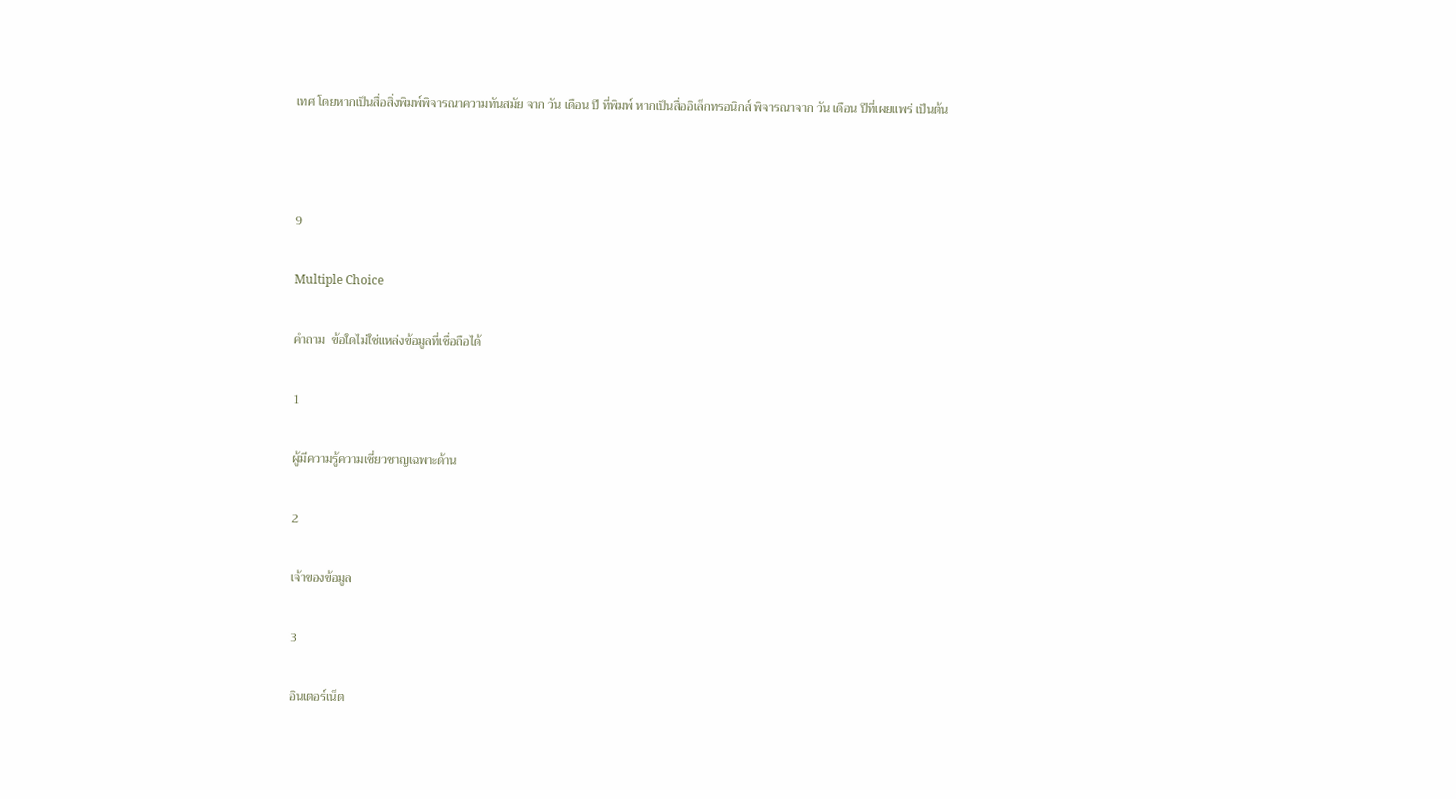เทศ โดยหากเป็นสื่อสิ่งพิมพ์พิจารณาความทันสมัย จาก วัน เดือน ปี ที่พิมพ์ หากเป็นสื่ออิเล็กทรอนิกส์ พิจารณาจาก วัน เดือน ปีที่เผยแพร่ เป็นต้น



9

Multiple Choice

คำถาม  ข้อใดไม่ใช่แหล่งข้อมูลที่เชื่อถือได้

1

ผู้มีความรู้ความเชี่ยวชาญเฉพาะด้าน

2

เจ้าของข้อมูล

3

อินเตอร์เน็ต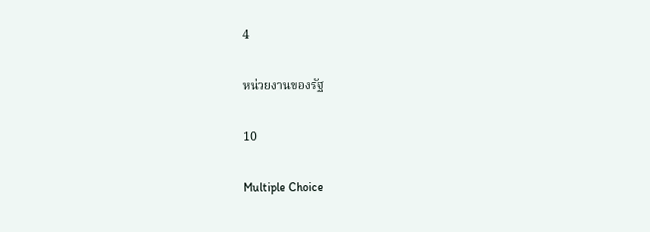4

หน่วยงานของรัฐ

10

Multiple Choice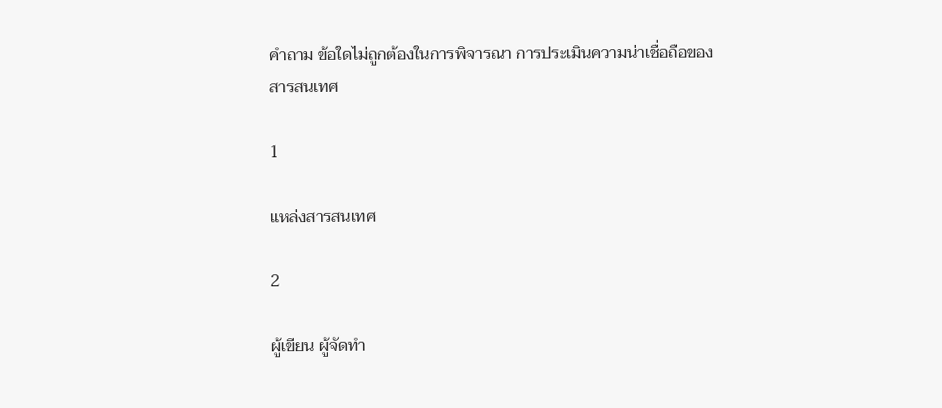คำถาม ข้อใดไม่ถูกต้องในการพิจารณา การประเมินความน่าเชื่อถือของสารสนเทศ

1

แหล่งสารสนเทศ

2

ผู้เขียน ผู้จัดทำ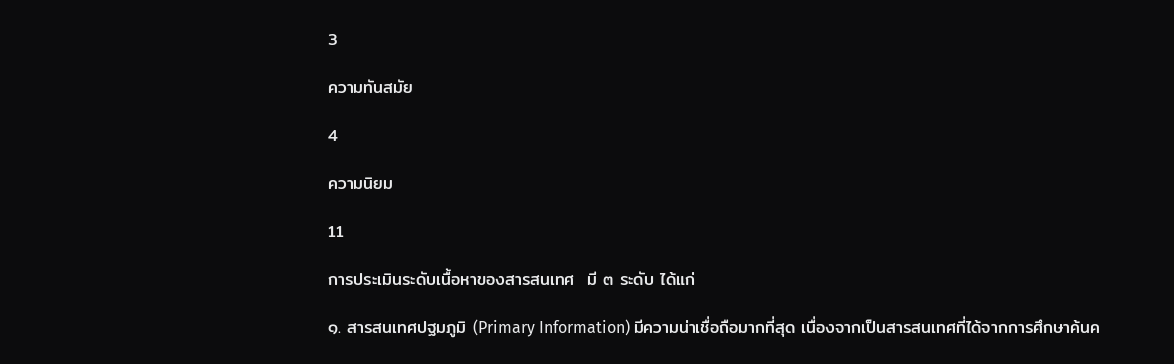3

ความทันสมัย

4

ความนิยม

11

การประเมินระดับเนื้อหาของสารสนเทศ  มี ๓ ระดับ ได้แก่

๑. สารสนเทศปฐมภูมิ (Primary Information) มีความน่าเชื่อถือมากที่สุด เนื่องจากเป็นสารสนเทศที่ได้จากการศึกษาค้นค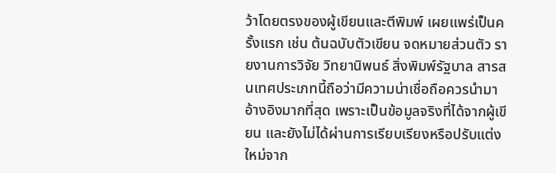ว้าโดยตรงของผู้เขียนและตีพิมพ์ เผยแพร่เป็นครั้งแรก เช่น ต้นฉบับตัวเขียน จดหมายส่วนตัว รายงานการวิจัย วิทยานิพนธ์ สิ่งพิมพ์รัฐบาล สารสนเทศประเภทนี้ถือว่ามีความน่าเชื่อถือควรนำมาอ้างอิงมากที่สุด เพราะเป็นข้อมูลจริงที่ได้จากผู้เขียน และยังไม่ได้ผ่านการเรียบเรียงหรือปรับแต่งใหม่จาก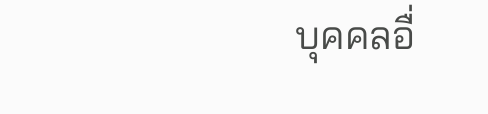บุคคลอื่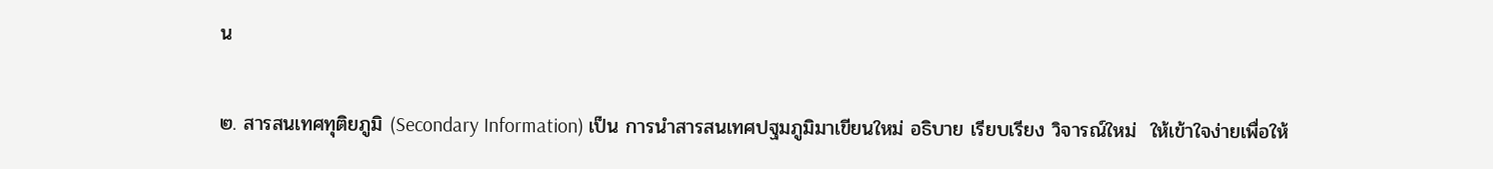น

๒. สารสนเทศทุติยภูมิ (Secondary Information) เป็น การนำสารสนเทศปฐมภูมิมาเขียนใหม่ อธิบาย เรียบเรียง วิจารณ์ใหม่  ให้เข้าใจง่ายเพื่อให้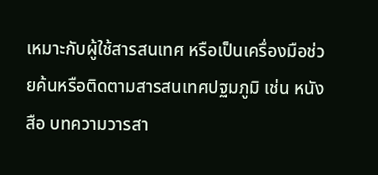เหมาะกับผู้ใช้สารสนเทศ หรือเป็นเครื่องมือช่วยค้นหรือติดตามสารสนเทศปฐมภูมิ เช่น หนังสือ บทความวารสา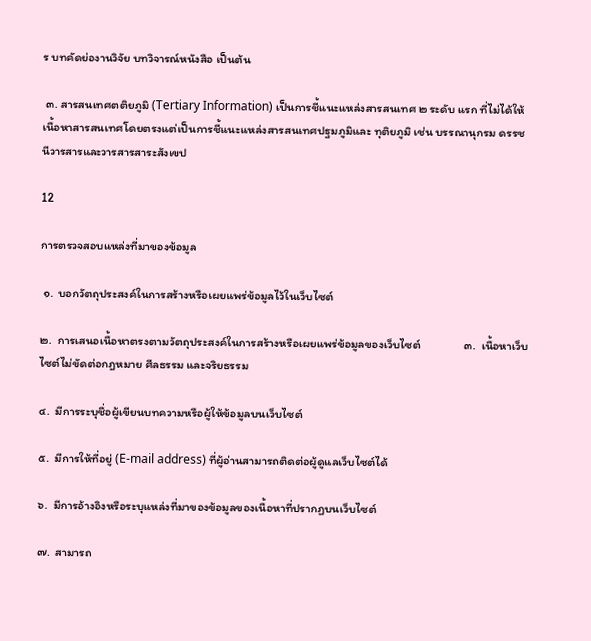ร บทคัดย่องานวิจัย บทวิจารณ์หนังสือ เป็นต้น

 ๓. สารสนเทศตติยภูมิ (Tertiary Information) เป็นการชี้แนะแหล่งสารสนเทศ ๒ ระดับ แรก ที่ไม่ได้ให้เนื้อหาสารสนเทศโดยตรงแต่เป็นการชี้แนะแหล่งสารสนเทศปฐมภูมิและ ทุติยภูมิ เช่น บรรณานุกรม ดรรชนีวารสารและวารสารสาระสังเขป

12

การตรวจสอบแหล่งที่มาของข้อมูล

 ๑.  บอกวัตถุประสงค์ในการสร้างหรือเผยแพร่ข้อมูลไว้ในเว็บไซต์

๒.  การเสนอเนื้อหาตรงตามวัตถุประสงค์ในการสร้างหรือเผยแพร่ข้อมูลของเว็บไซต์                ๓.  เนื้อหาเว็บไซต์ไม่ขัดต่อกฎหมาย ศีลธรรม และจริยธรรม

๔.  มีการระบุชื่อผู้เขียนบทความหรือผู้ให้ข้อมูลบนเว็บไซต์

๕.  มีการให้ที่อยู่ (E-mail address) ที่ผู้อ่านสามารถติดต่อผู้ดูแลเว็บไซต์ได้

๖.  มีการอ้างอิงหรือระบุแหล่งที่มาของข้อมูลของเนื้อหาที่ปรากฏบนเว็บไซต์

๗.  สามารถ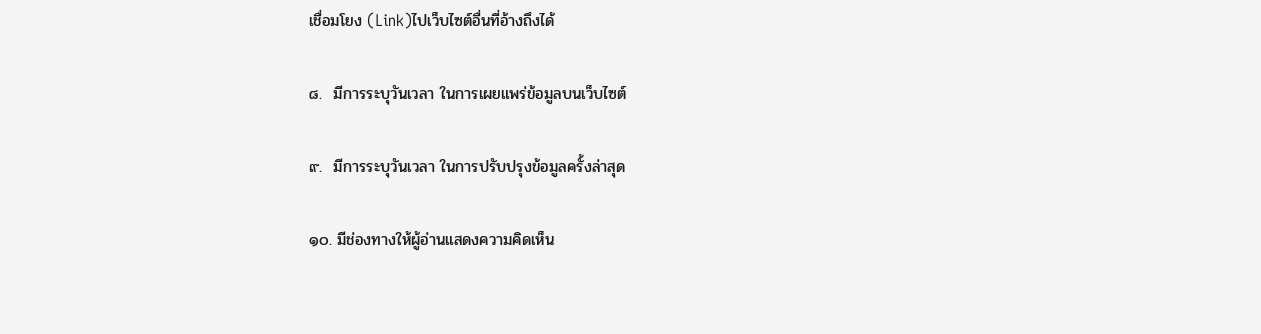เชื่อมโยง (Link)ไปเว็บไซต์อื่นที่อ้างถึงได้

๘.  มีการระบุวันเวลา ในการเผยแพร่ข้อมูลบนเว็บไซต์

๙.  มีการระบุวันเวลา ในการปรับปรุงข้อมูลครั้งล่าสุด

๑๐. มีช่องทางให้ผู้อ่านแสดงความคิดเห็น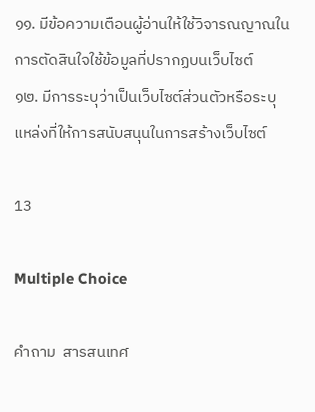๑๑. มีข้อความเตือนผู้อ่านให้ใช้วิจารณญาณในการตัดสินใจใช้ข้อมูลที่ปรากฏบนเว็บไซต์               ๑๒. มีการระบุว่าเป็นเว็บไซต์ส่วนตัวหรือระบุแหล่งที่ให้การสนับสนุนในการสร้างเว็บไซต์

13

Multiple Choice

คำถาม  สารสนเทศ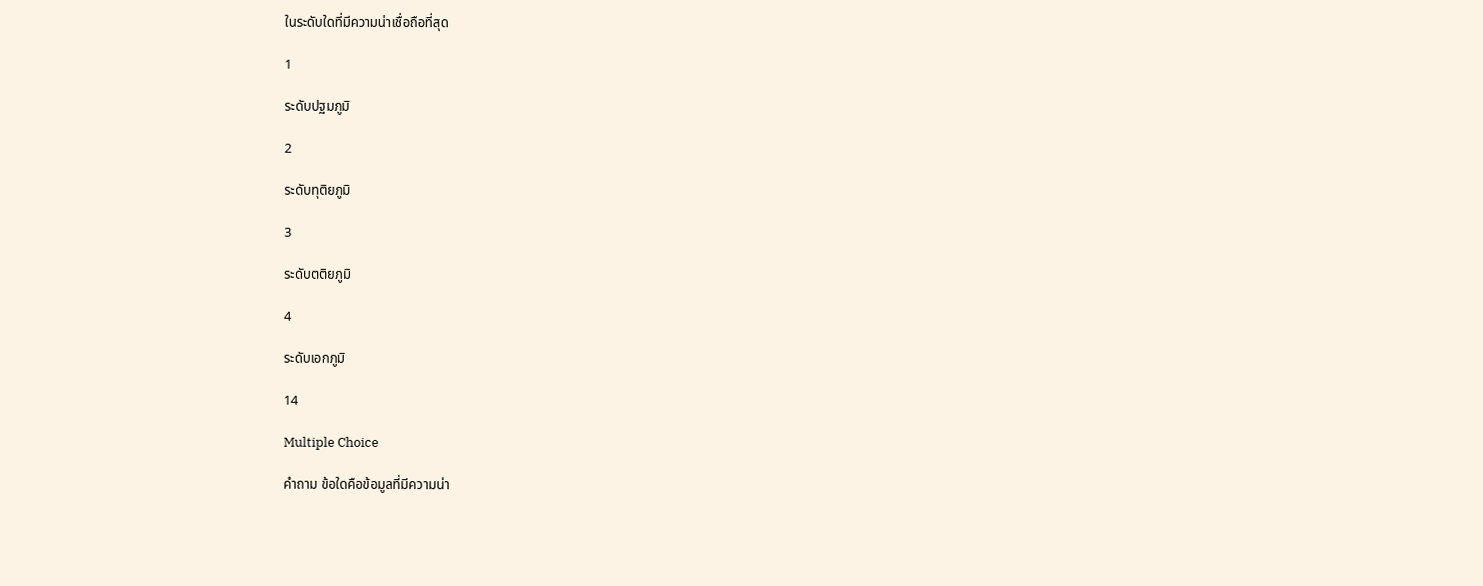ในระดับใดที่มีความน่าเชื่อถือที่สุด

1

ระดับปฐมภูมิ

2

ระดับทุติยภูมิ

3

ระดับตติยภูมิ

4

ระดับเอกภูมิ

14

Multiple Choice

คำถาม ข้อใดคือข้อมูลที่มีความน่า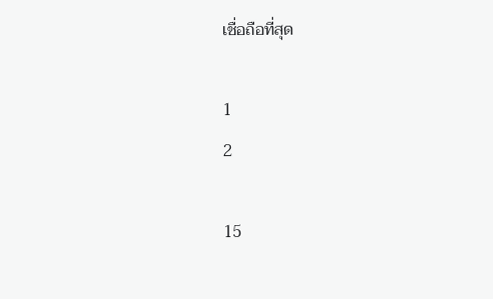เชื่อถือที่สุด

1
2

15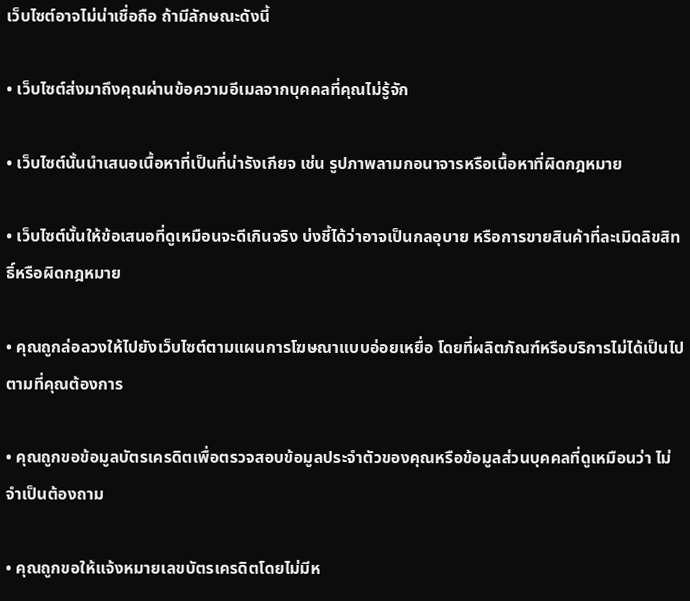เว็บไซต์อาจไม่น่าเชื่อถือ ถ้ามีลักษณะดังนี้

• เว็บไซต์ส่งมาถึงคุณผ่านข้อความอีเมลจากบุคคลที่คุณไม่รู้จัก

• เว็บไซต์นั้นนำเสนอเนื้อหาที่เป็นที่น่ารังเกียจ เช่น รูปภาพลามกอนาจารหรือเนื้อหาที่ผิดกฎหมาย

• เว็บไซต์นั้นให้ข้อเสนอที่ดูเหมือนจะดีเกินจริง บ่งชี้ได้ว่าอาจเป็นกลอุบาย หรือการขายสินค้าที่ละเมิดลิขสิทธิ์หรือผิดกฎหมาย

• คุณถูกล่อลวงให้ไปยังเว็บไซต์ตามแผนการโฆษณาแบบอ่อยเหยื่อ โดยที่ผลิตภัณฑ์หรือบริการไม่ได้เป็นไปตามที่คุณต้องการ

• คุณถูกขอข้อมูลบัตรเครดิตเพื่อตรวจสอบข้อมูลประจำตัวของคุณหรือข้อมูลส่วนบุคคลที่ดูเหมือนว่า ไม่จำเป็นต้องถาม

• คุณถูกขอให้แจ้งหมายเลขบัตรเครดิตโดยไม่มีห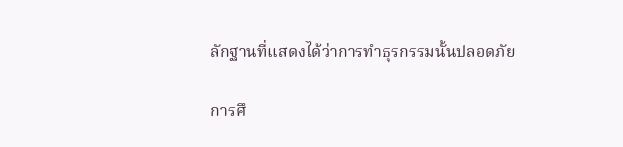ลักฐานที่แสดงได้ว่าการทำธุรกรรมนั้นปลอดภัย

การศึ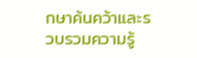กษาค้นคว้าและรวบรวมความรู้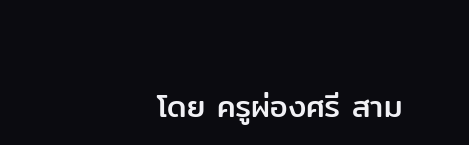โดย ครูผ่องศรี สาม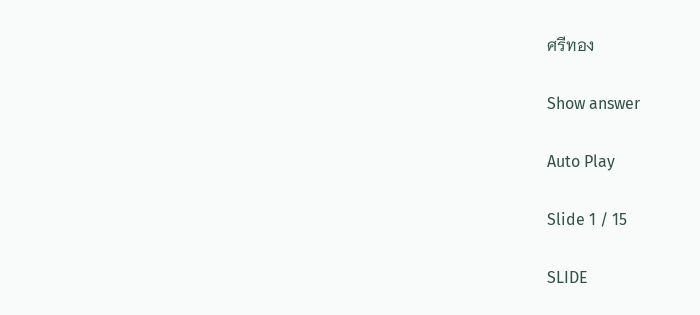ศรีทอง

Show answer

Auto Play

Slide 1 / 15

SLIDE